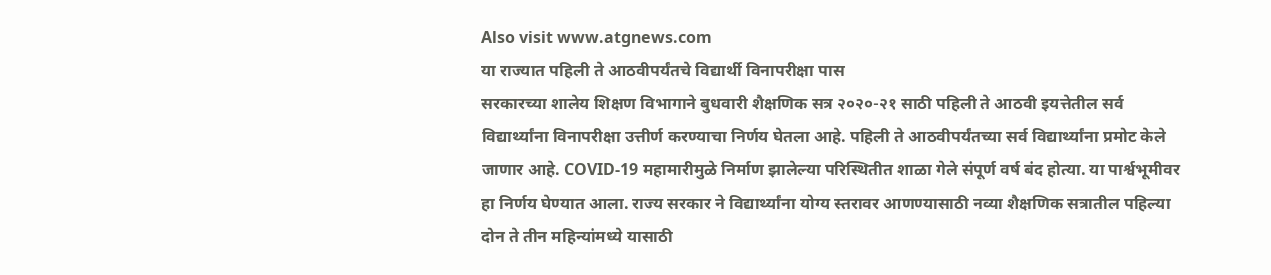Also visit www.atgnews.com
या राज्यात पहिली ते आठवीपर्यंतचे विद्यार्थी विनापरीक्षा पास
सरकारच्या शालेय शिक्षण विभागाने बुधवारी शैक्षणिक सत्र २०२०-२१ साठी पहिली ते आठवी इयत्तेतील सर्व विद्यार्थ्यांना विनापरीक्षा उत्तीर्ण करण्याचा निर्णय घेतला आहे. पहिली ते आठवीपर्यंतच्या सर्व विद्यार्थ्यांना प्रमोट केले जाणार आहे. COVID-19 महामारीमुळे निर्माण झालेल्या परिस्थितीत शाळा गेले संपूर्ण वर्ष बंद होत्या. या पार्श्वभूमीवर हा निर्णय घेण्यात आला. राज्य सरकार ने विद्यार्थ्यांना योग्य स्तरावर आणण्यासाठी नव्या शैक्षणिक सत्रातील पहिल्या दोन ते तीन महिन्यांमध्ये यासाठी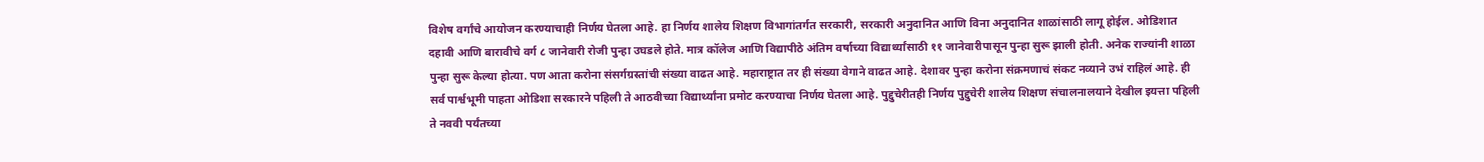विशेष वर्गांचे आयोजन करण्याचाही निर्णय घेतला आहे. हा निर्णय शालेय शिक्षण विभागांतर्गत सरकारी, सरकारी अनुदानित आणि विना अनुदानित शाळांसाठी लागू होईल. ओडिशात दहावी आणि बारावीचे वर्ग ८ जानेवारी रोजी पुन्हा उघडले होते. मात्र कॉलेज आणि विद्यापीठे अंतिम वर्षाच्या विद्यार्थ्यांसाठी ११ जानेवारीपासून पुन्हा सुरू झाली होती. अनेक राज्यांनी शाळा पुन्हा सुरू केल्या होत्या. पण आता करोना संसर्गग्रस्तांची संख्या वाढत आहे. महाराष्ट्रात तर ही संख्या वेगाने वाढत आहे. देशावर पुन्हा करोना संक्रमणाचं संकट नव्याने उभं राहिलं आहे. ही सर्व पार्श्वभूमी पाहता ओडिशा सरकारने पहिली ते आठवीच्या विद्यार्थ्यांना प्रमोट करण्याचा निर्णय घेतला आहे. पुद्दुचेरीतही निर्णय पुद्दुचेरी शालेय शिक्षण संचालनालयाने देखील इयत्ता पहिली ते नववी पर्यंतच्या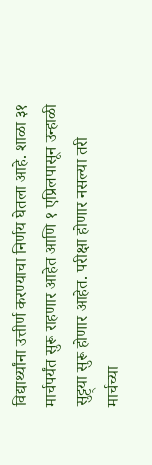विद्यार्थ्यांना उत्तीर्ण करण्याचा निर्णय घेतला आहे. शाळा ३१ मार्चपर्यंत सुरू राहणार आहेत आणि १ एप्रिलपासून उन्हाळी सुट्ट्या सुरू होणार आहेत. परीक्षा होणार नसल्या तरी मार्चच्या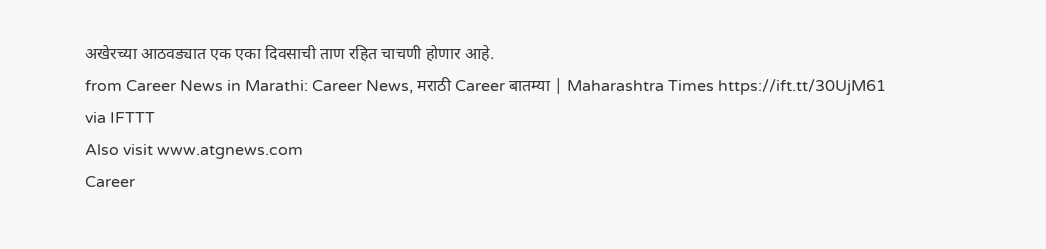अखेरच्या आठवड्यात एक एका दिवसाची ताण रहित चाचणी होणार आहे.
from Career News in Marathi: Career News, मराठी Career बातम्या | Maharashtra Times https://ift.tt/30UjM61
via IFTTT
Also visit www.atgnews.com
Career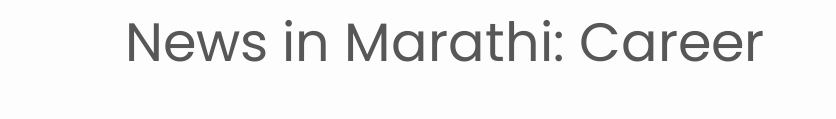News in Marathi: Career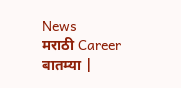News
मराठी Career बातम्या |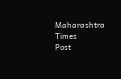Maharashtra Times
Post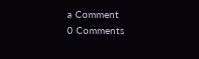a Comment
0 Comments